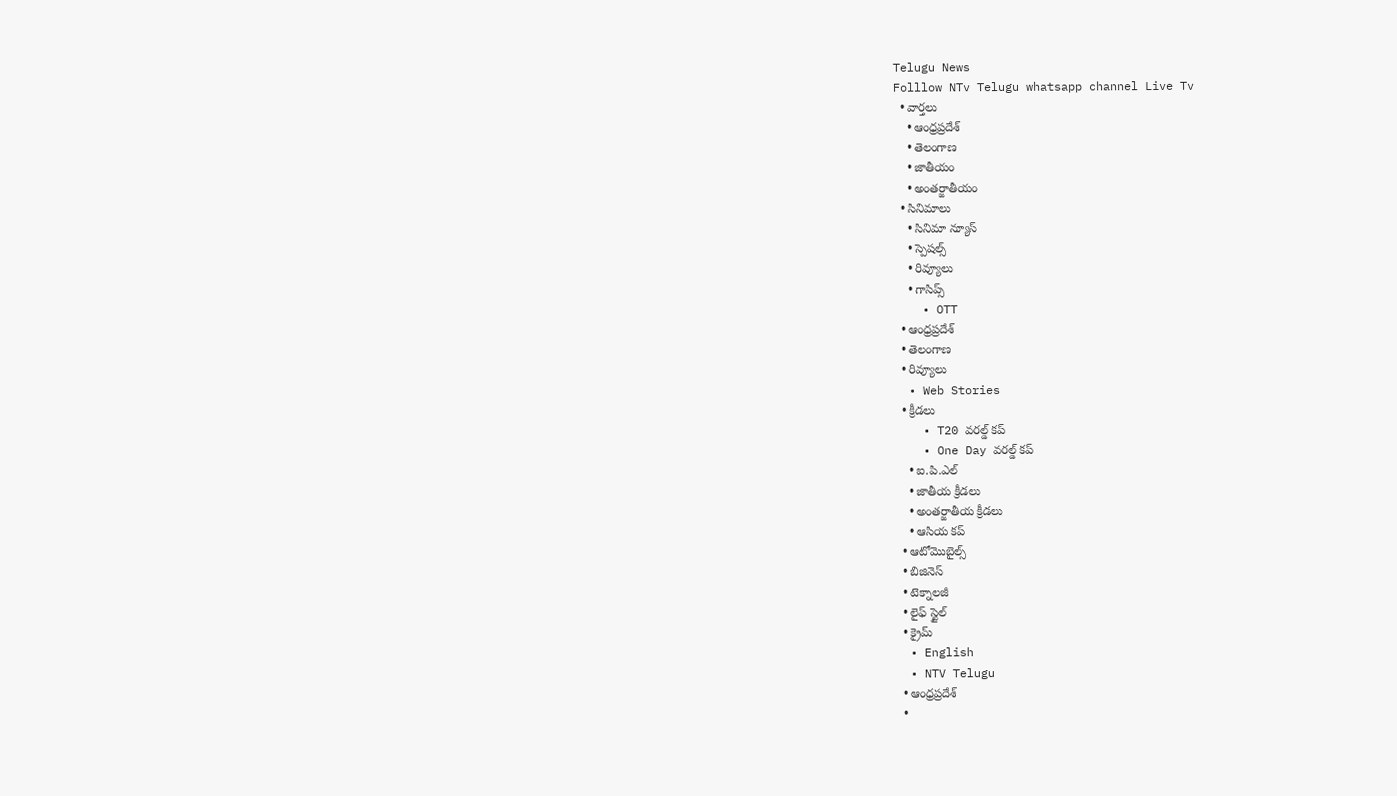Telugu News
Folllow NTv Telugu whatsapp channel Live Tv
  • వార్తలు
    • ఆంధ్రప్రదేశ్
    • తెలంగాణ
    • జాతీయం
    • అంతర్జాతీయం
  • సినిమాలు
    • సినిమా న్యూస్
    • స్పెషల్స్
    • రివ్యూలు
    • గాసిప్స్
    • OTT
  • ఆంధ్రప్రదేశ్
  • తెలంగాణ
  • రివ్యూలు
  • Web Stories
  • క్రీడలు
    • T20 వరల్డ్ కప్
    • One Day వరల్డ్ కప్
    • ఐ.పి.ఎల్
    • జాతీయ క్రీడలు
    • అంతర్జాతీయ క్రీడలు
    • ఆసియ కప్
  • ఆటోమొబైల్స్
  • బిజినెస్‌
  • టెక్నాలజీ
  • లైఫ్ స్టైల్
  • క్రైమ్
  • English
  • NTV Telugu
  • ఆంధ్రప్రదేశ్
  •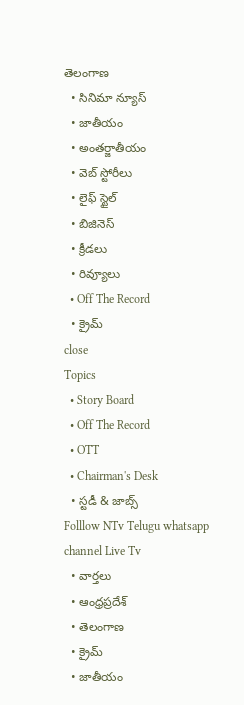తెలంగాణ
  • సినిమా న్యూస్
  • జాతీయం
  • అంతర్జాతీయం
  • వెబ్ స్టోరీలు
  • లైఫ్ స్టైల్
  • బిజినెస్‌
  • క్రీడలు
  • రివ్యూలు
  • Off The Record
  • క్రైమ్
close
Topics
  • Story Board
  • Off The Record
  • OTT
  • Chairman's Desk
  • స్టడీ & జాబ్స్
Folllow NTv Telugu whatsapp channel Live Tv
  • వార్తలు
  • ఆంధ్రప్రదేశ్
  • తెలంగాణ
  • క్రైమ్
  • జాతీయం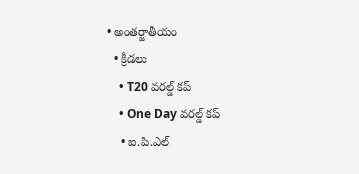• అంతర్జాతీయం
  • క్రీడలు
    • T20 వరల్డ్ కప్
    • One Day వరల్డ్ కప్
    • ఐ.పి.ఎల్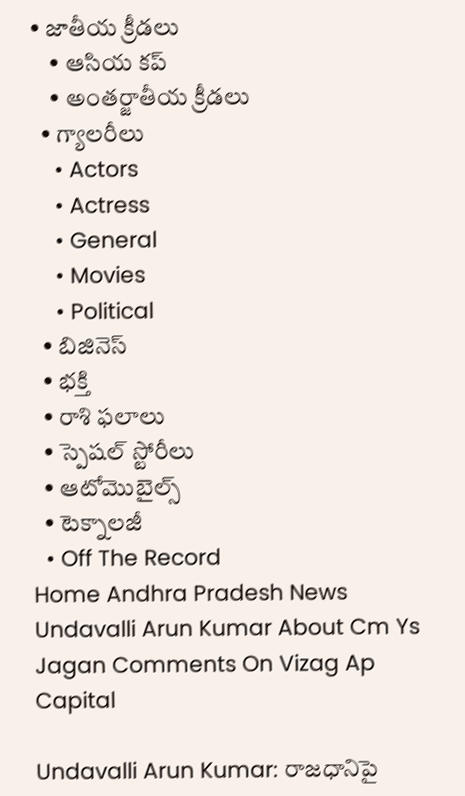• జాతీయ క్రీడలు
    • ఆసియ కప్
    • అంతర్జాతీయ క్రీడలు
  • గ్యాలరీలు
    • Actors
    • Actress
    • General
    • Movies
    • Political
  • బిజినెస్‌
  • భక్తి
  • రాశి ఫలాలు
  • స్పెషల్‌ స్టోరీలు
  • ఆటోమొబైల్స్
  • టెక్నాలజీ
  • Off The Record
Home Andhra Pradesh News Undavalli Arun Kumar About Cm Ys Jagan Comments On Vizag Ap Capital

Undavalli Arun Kumar: రాజధానిపై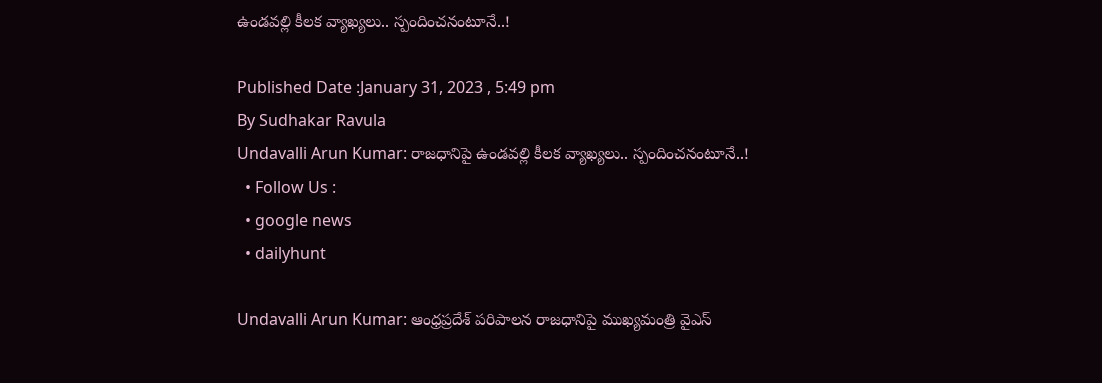ఉండవల్లి కీలక వ్యాఖ్యలు.. స్పందించనంటూనే..!

Published Date :January 31, 2023 , 5:49 pm
By Sudhakar Ravula
Undavalli Arun Kumar: రాజధానిపై ఉండవల్లి కీలక వ్యాఖ్యలు.. స్పందించనంటూనే..!
  • Follow Us :
  • google news
  • dailyhunt

Undavalli Arun Kumar: ఆంధ్రప్రదేశ్‌ పరిపాలన రాజధానిపై ముఖ్యమంత్రి వైఎస్‌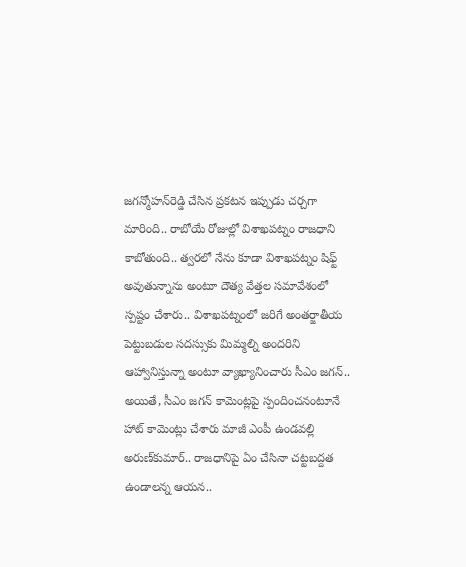జగన్మోహన్‌రెడ్డి చేసిన ప్రకటన ఇప్పుడు చర్చగా మారింది.. రాబోయే రోజుల్లో విశాఖపట్నం రాజధాని కాబోతుంది.. త్వరలో నేను కూడా విశాఖపట్నం షిఫ్ట్ అవుతున్నాను అంటూ దౌత్య వేత్తల సమావేశంలో స్పష్టం చేశారు.. విశాఖపట్నంలో జరిగే అంతర్జాతీయ పెట్టుబడుల సదస్సుకు మిమ్మల్ని అందరిని ఆహ్వానిస్తున్నా అంటూ వ్యాఖ్యానించారు సీఎం జగన్‌.. అయితే, సీఎం జగన్‌ కామెంట్లపై స్పందించనంటూనే హాట్‌ కామెంట్లు చేశారు మాజీ ఎంపీ ఉండవల్లి అరుణ్‌కుమార్‌.. రాజధానిపై ఏం చేసినా చట్టబద్దత ఉండాలన్న ఆయన..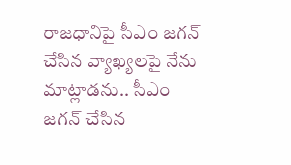రాజధానిపై సీఎం జగన్ చేసిన వ్యాఖ్యలపై నేను మాట్లాడను.. సీఎం జగన్ చేసిన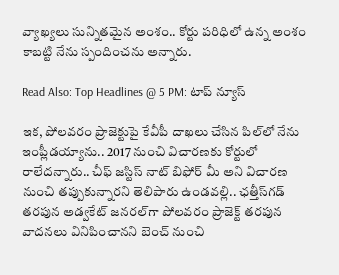వ్యాఖ్యలు సున్నితమైన అంశం.. కోర్టు పరిధిలో ఉన్న అంశం కాబట్టి నేను స్పందించను అన్నారు.

Read Also: Top Headlines @ 5 PM: టాప్‌ న్యూస్‌

ఇక, పోలవరం ప్రాజెక్టుపై కేవీపీ దాఖలు చేసిన పిల్‌లో నేను ఇంప్లీడయ్యాను.. 2017 నుంచి విచారణకు కోర్టులో రాలేదన్నారు.. చీఫ్ జస్టిస్ నాట్ బిఫోర్ మీ అని విచారణ నుంచి తప్పుకున్నారని తెలిపారు ఉండవల్లి.. ఛత్తీస్‌గడ్ తరపున అడ్వకేట్ జనరల్‌గా పోలవరం ప్రాజెక్ట్ తరపున వాదనలు వినిపించానని బెంచ్ నుంచి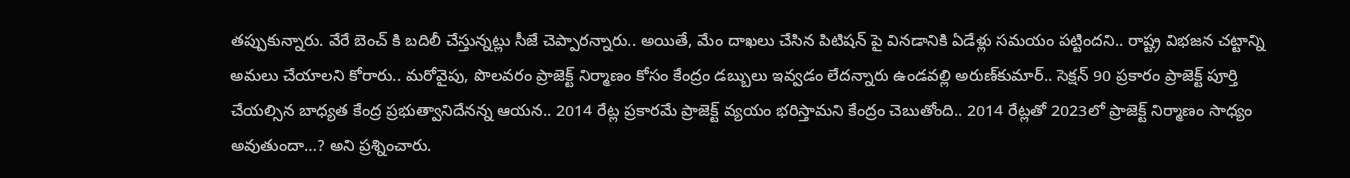తప్పుకున్నారు. వేరే బెంచ్ కి బదిలీ చేస్తున్నట్లు సీజే చెప్పారన్నారు.. అయితే, మేం దాఖలు చేసిన పిటిషన్ పై వినడానికి ఏడేళ్లు సమయం పట్టిందని.. రాష్ట్ర విభజన చట్టాన్ని అమలు చేయాలని కోరారు.. మరోవైపు, పొలవరం ప్రాజెక్ట్ నిర్మాణం కోసం కేంద్రం డబ్బులు ఇవ్వడం లేదన్నారు ఉండవల్లి అరుణ్‌కుమార్‌.. సెక్షన్ 90 ప్రకారం ప్రాజెక్ట్ పూర్తి చేయల్సిన బాధ్యత కేంద్ర ప్రభుత్వానిదేనన్న ఆయన.. 2014 రేట్ల ప్రకారమే ప్రాజెక్ట్ వ్యయం భరిస్తామని కేంద్రం చెబుతోంది.. 2014 రేట్లతో 2023లో ప్రాజెక్ట్ నిర్మాణం సాధ్యం అవుతుందా…? అని ప్రశ్నించారు.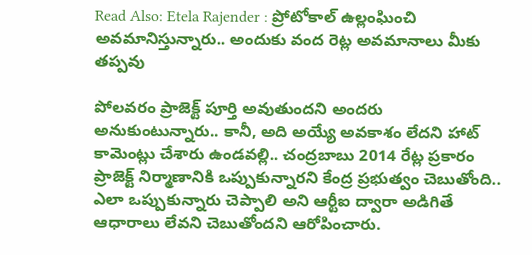Read Also: Etela Rajender : ప్రోటోకాల్ ఉల్లంఘించి అవమానిస్తున్నారు.. అందుకు వంద రెట్ల అవమానాలు మీకు తప్పవు

పోలవరం ప్రాజెక్ట్ పూర్తి అవుతుందని అందరు అనుకుంటున్నారు.. కానీ, అది అయ్యే అవకాశం లేదని హాట్‌ కామెంట్లు చేశారు ఉండవల్లి.. చంద్రబాబు 2014 రేట్ల ప్రకారం ప్రాజెక్ట్ నిర్మాణానికి ఒప్పుకున్నారని కేంద్ర ప్రభుత్వం చెబుతోంది.. ఎలా ఒప్పుకున్నారు చెప్పాలి అని ఆర్టీఐ ద్వారా అడిగితే ఆధారాలు లేవని చెబుతోందని ఆరోపించారు.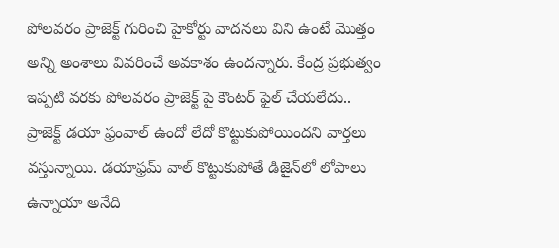పోలవరం ప్రాజెక్ట్ గురించి హైకోర్టు వాదనలు విని ఉంటే మొత్తం అన్ని అంశాలు వివరించే అవకాశం ఉందన్నారు. కేంద్ర ప్రభుత్వం ఇప్పటి వరకు పోలవరం ప్రాజెక్ట్ పై కౌంటర్ ఫైల్ చేయలేదు.. ప్రాజెక్ట్ డయా ఫ్రంవాల్ ఉందో లేదో కొట్టుకుపోయిందని వార్తలు వస్తున్నాయి. డయాఫ్రమ్ వాల్ కొట్టుకుపోతే డిజైన్‌లో లోపాలు ఉన్నాయా అనేది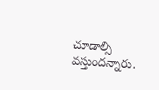చూడాల్సి వస్తుందన్నారు.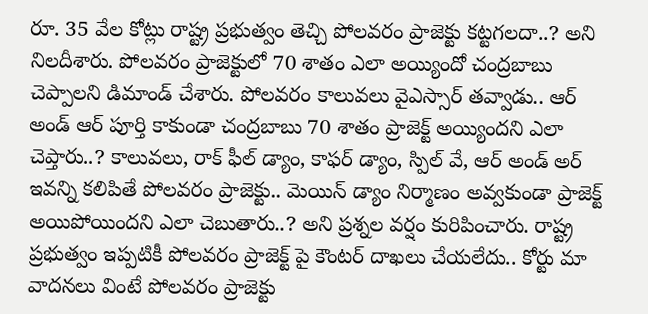రూ. 35 వేల కోట్లు రాష్ట్ర ప్రభుత్వం తెచ్చి పోలవరం ప్రాజెక్టు కట్టగలదా..? అని నిలదీశారు. పోలవరం ప్రాజెక్టులో 70 శాతం ఎలా అయ్యిందో చంద్రబాబు చెప్పాలని డిమాండ్‌ చేశారు. పోలవరం కాలువలు వైఎస్సార్ తవ్వాడు.. ఆర్ అండ్ ఆర్ పూర్తి కాకుండా చంద్రబాబు 70 శాతం ప్రాజెక్ట్ అయ్యిందని ఎలా చెప్తారు..? కాలువలు, రాక్ ఫీల్ డ్యాం, కాఫర్ డ్యాం, స్పిల్ వే, ఆర్ అండ్ అర్ ఇవన్ని కలిపితే పోలవరం ప్రాజెక్టు.. మెయిన్ డ్యాం నిర్మాణం అవ్వకుండా ప్రాజెక్ట్ అయిపోయిందని ఎలా చెబుతారు..? అని ప్రశ్నల వర్షం కురిపించారు. రాష్ట్ర ప్రభుత్వం ఇప్పటికీ పోలవరం ప్రాజెక్ట్ పై కౌంటర్ దాఖలు చేయలేదు.. కోర్టు మా వాదనలు వింటే పోలవరం ప్రాజెక్టు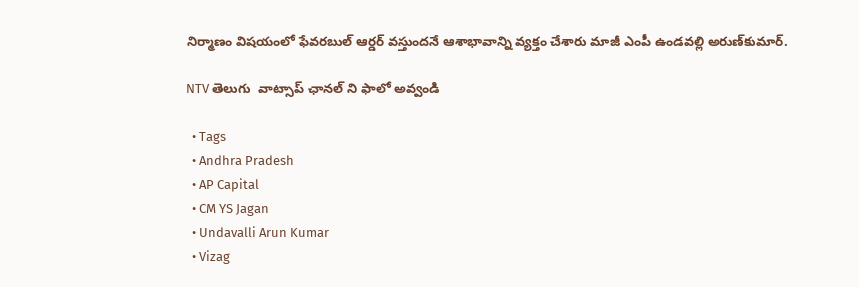నిర్మాణం విషయంలో ఫేవరబుల్ ఆర్డర్ వస్తుందనే ఆశాభావాన్ని వ్యక్తం చేశారు మాజీ ఎంపీ ఉండవల్లి అరుణ్‌కుమార్‌.

NTV తెలుగు  వాట్సాప్ ఛానల్ ని ఫాలో అవ్వండి

  • Tags
  • Andhra Pradesh
  • AP Capital
  • CM YS Jagan
  • Undavalli Arun Kumar
  • Vizag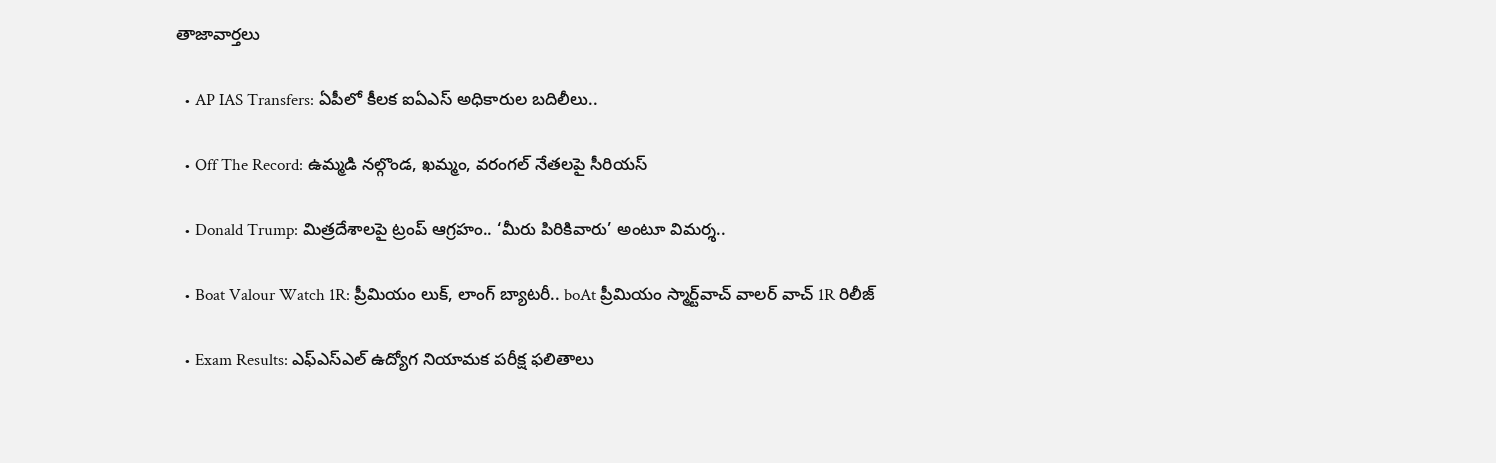తాజావార్తలు

  • AP IAS Transfers: ఏపీలో కీలక ఐఏఎస్ అధికారుల బదిలీలు..

  • Off The Record: ఉమ్మడి నల్గొండ, ఖమ్మం, వరంగల్ నేతలపై సీరియస్

  • Donald Trump: మిత్రదేశాలపై ట్రంప్ ఆగ్రహం.. ‘మీరు పిరికివారు’ అంటూ విమర్శ..

  • Boat Valour Watch 1R: ప్రీమియం లుక్, లాంగ్ బ్యాటరీ.. boAt ప్రీమియం స్మార్ట్‌వాచ్‌ వాలర్ వాచ్ 1R రిలీజ్

  • Exam Results: ఎఫ్ఎస్ఎల్ ఉద్యోగ నియామక పరీక్ష ఫలితాలు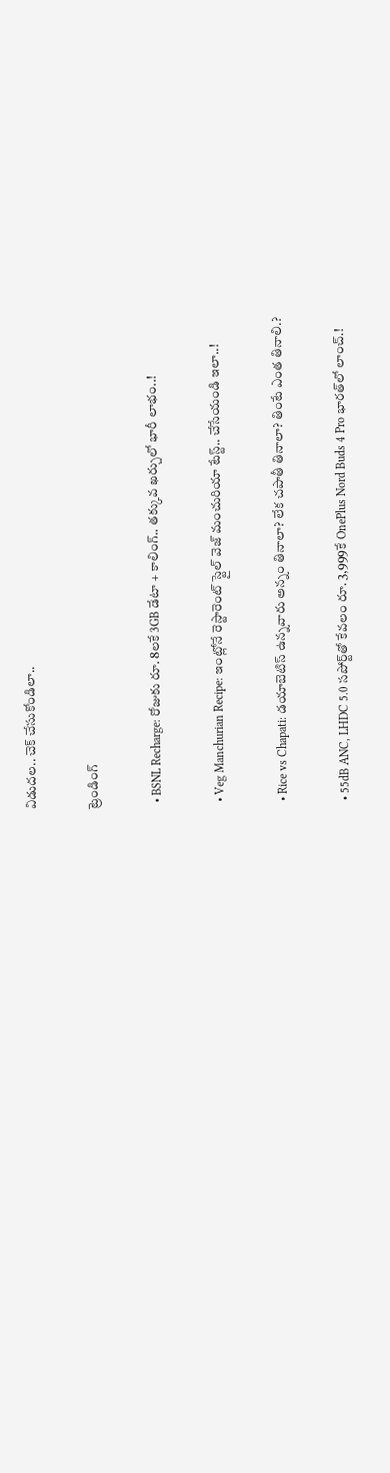విడుదల.. చెక్ చేసుకోండిలా..

ట్రెండింగ్‌

  • BSNL Recharge: రోజుకు రూ. 8లకే 3GB డేటా + కాలింగ్.. తక్కువ ఖర్చులో భారీ లాభం..!

  • Veg Manchurian Recipe: ఇంట్లోనే రెస్టారెంట్ స్టైల్ వెజ్ మంచురియా టేస్ట్.. చేసేయండి ఇలా..!

  • Rice vs Chapati: డయాబెటిస్ ఉన్నవారు అన్నం తినాలా? లేక చపాతీ తినాలా? తింటే ఎంత తినాలి.?

  • 55dB ANC, LHDC 5.0 సపోర్ట్‌తో కేవలం రూ. 3,999కే OnePlus Nord Buds 4 Pro భారత్‌లో లాంచ్.!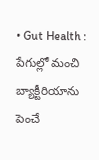• Gut Health : పేగుల్లో మంచి బ్యాక్టీరియాను పెంచే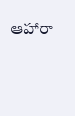ఆహారా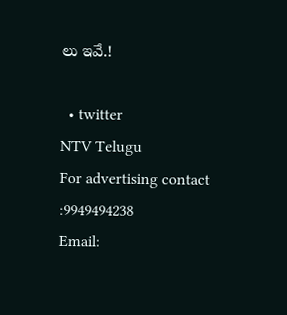లు ఇవే.!

  • twitter
NTV Telugu
For advertising contact :9949494238
Email: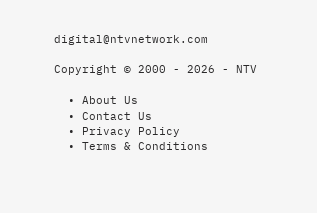digital@ntvnetwork.com

Copyright © 2000 - 2026 - NTV

  • About Us
  • Contact Us
  • Privacy Policy
  • Terms & Conditions